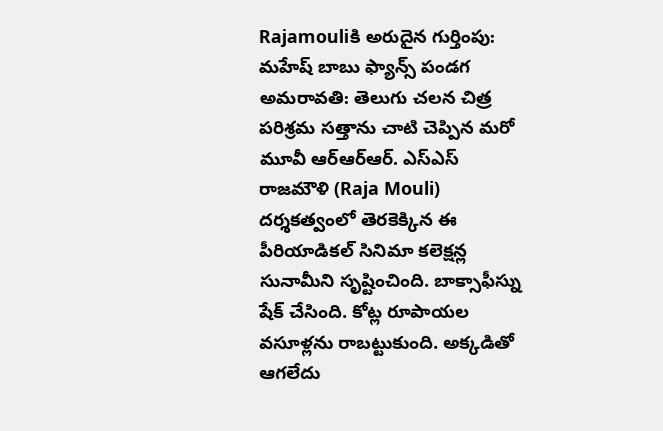Rajamouliకి అరుదైన గుర్తింపు: మహేష్ బాబు ఫ్యాన్స్ పండగ
అమరావతి: తెలుగు చలన చిత్ర పరిశ్రమ సత్తాను చాటి చెప్పిన మరో మూవీ ఆర్ఆర్ఆర్. ఎస్ఎస్ రాజమౌళి (Raja Mouli) దర్శకత్వంలో తెరకెక్కిన ఈ పీరియాడికల్ సినిమా కలెక్షన్ల సునామీని సృష్టించింది. బాక్సాఫీస్ను షేక్ చేసింది. కోట్ల రూపాయల వసూళ్లను రాబట్టుకుంది. అక్కడితో ఆగలేదు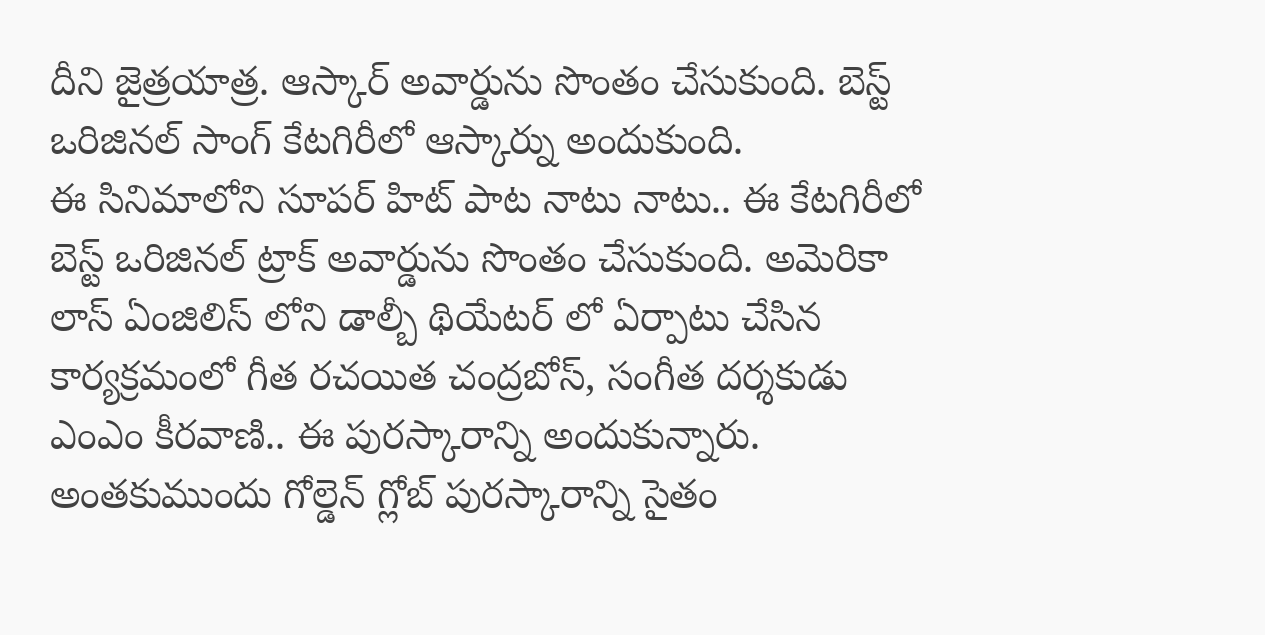దీని జైత్రయాత్ర. ఆస్కార్ అవార్డును సొంతం చేసుకుంది. బెస్ట్ ఒరిజినల్ సాంగ్ కేటగిరీలో ఆస్కార్ను అందుకుంది.
ఈ సినిమాలోని సూపర్ హిట్ పాట నాటు నాటు.. ఈ కేటగిరీలో బెస్ట్ ఒరిజినల్ ట్రాక్ అవార్డును సొంతం చేసుకుంది. అమెరికా లాస్ ఏంజిలిస్ లోని డాల్బీ థియేటర్ లో ఏర్పాటు చేసిన కార్యక్రమంలో గీత రచయిత చంద్రబోస్, సంగీత దర్శకుడు ఎంఎం కీరవాణి.. ఈ పురస్కారాన్ని అందుకున్నారు. అంతకుముందు గోల్డెన్ గ్లోబ్ పురస్కారాన్ని సైతం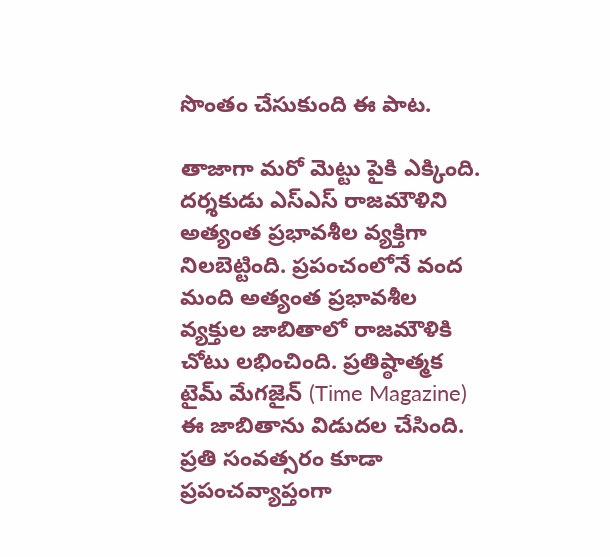సొంతం చేసుకుంది ఈ పాట.

తాజాగా మరో మెట్టు పైకి ఎక్కింది. దర్శకుడు ఎస్ఎస్ రాజమౌళిని అత్యంత ప్రభావశీల వ్యక్తిగా నిలబెట్టింది. ప్రపంచంలోనే వంద మంది అత్యంత ప్రభావశీల వ్యక్తుల జాబితాలో రాజమౌళికి చోటు లభించింది. ప్రతిష్ఠాత్మక టైమ్ మేగజైన్ (Time Magazine) ఈ జాబితాను విడుదల చేసింది. ప్రతి సంవత్సరం కూడా ప్రపంచవ్యాప్తంగా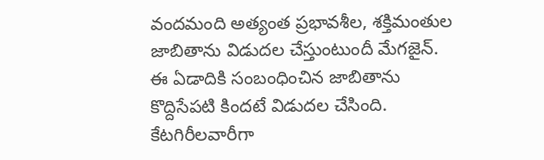వందమంది అత్యంత ప్రభావశీల, శక్తిమంతుల జాబితాను విడుదల చేస్తుంటుందీ మేగజైన్.
ఈ ఏడాదికి సంబంధించిన జాబితాను కొద్దిసేపటి కిందటే విడుదల చేసింది. కేటగిరీలవారీగా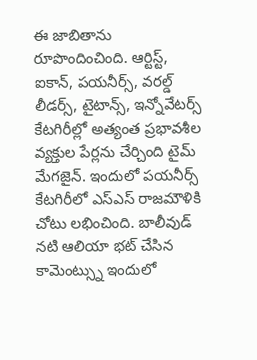ఈ జాబితాను రూపొందించింది. ఆర్టిస్ట్, ఐకాన్, పయనీర్స్, వరల్డ్ లీడర్స్, టైటాన్స్, ఇన్నోవేటర్స్ కేటగిరీల్లో అత్యంత ప్రభావశీల వ్యక్తుల పేర్లను చేర్చింది టైమ్ మేగజైన్. ఇందులో పయనీర్స్ కేటగిరీలో ఎస్ఎస్ రాజమౌళికి చోటు లభించింది. బాలీవుడ్ నటి ఆలియా భట్ చేసిన కామెంట్స్ను ఇందులో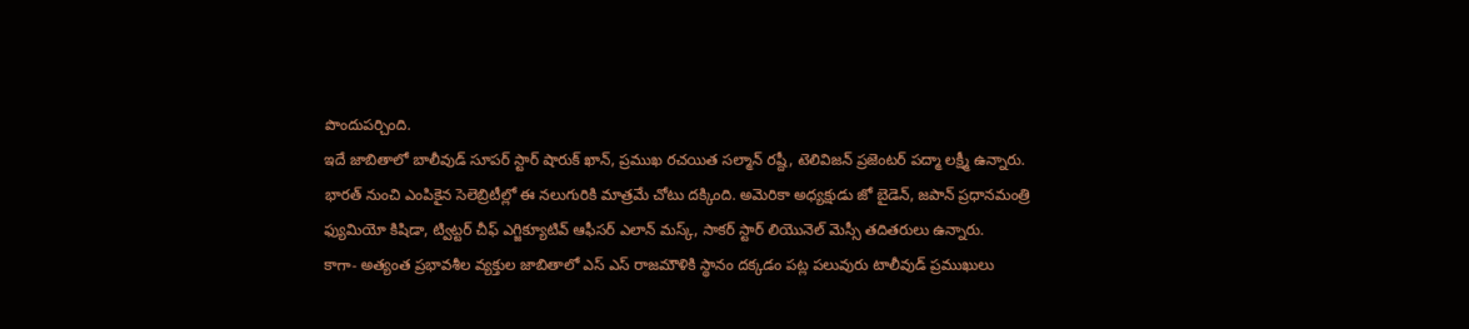పొందుపర్చింది.
ఇదే జాబితాలో బాలీవుడ్ సూపర్ స్టార్ షారుక్ ఖాన్, ప్రముఖ రచయిత సల్మాన్ రష్దీ, టెలివిజన్ ప్రజెంటర్ పద్మా లక్ష్మీ ఉన్నారు. భారత్ నుంచి ఎంపికైన సెలెబ్రిటీల్లో ఈ నలుగురికి మాత్రమే చోటు దక్కింది. అమెరికా అధ్యక్షుడు జో బైడెన్, జపాన్ ప్రధానమంత్రి ఫ్యుమియో కిషిడా, ట్విట్టర్ చీఫ్ ఎగ్జిక్యూటివ్ ఆఫీసర్ ఎలాన్ మస్క్, సాకర్ స్టార్ లియొనెల్ మెస్సీ తదితరులు ఉన్నారు.
కాగా- అత్యంత ప్రభావశీల వ్యక్తుల జాబితాలో ఎస్ ఎస్ రాజమౌళికి స్థానం దక్కడం పట్ల పలువురు టాలీవుడ్ ప్రముఖులు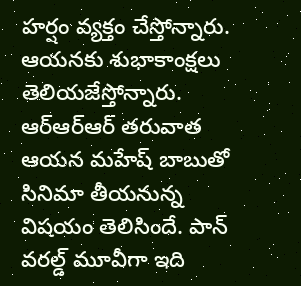హర్షం వ్యక్తం చేస్తోన్నారు. ఆయనకు శుభాకాంక్షలు తెలియజేస్తోన్నారు. ఆర్ఆర్ఆర్ తరువాత ఆయన మహేష్ బాబుతో సినిమా తీయనున్న విషయం తెలిసిందే. పాన్ వరల్డ్ మూవీగా ఇది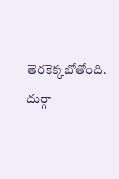తెరకెక్కబోతోంది. దుర్గా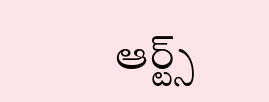ఆర్ట్స్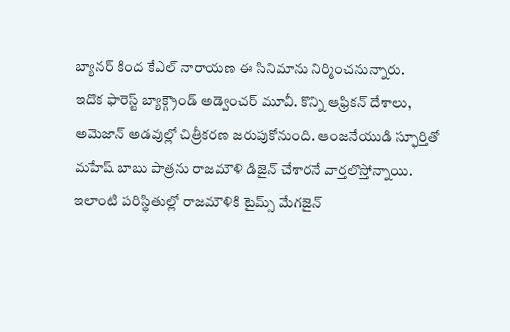బ్యానర్ కింద కేఎల్ నారాయణ ఈ సినిమాను నిర్మించనున్నారు.
ఇదొక ఫారెస్ట్ బ్యాక్గ్రౌండ్ అడ్వెంచర్ మూవీ. కొన్ని ఆఫ్రికన్ దేశాలు, అమెజాన్ అడవుల్లో చిత్రీకరణ జరుపుకోనుంది. ఆంజనేయుడి స్ఫూర్తితో మహేష్ బాబు పాత్రను రాజమౌళి డిజైన్ చేశారనే వార్తలొస్తోన్నాయి. ఇలాంటి పరిస్థితుల్లో రాజమౌళికి టైమ్స్ మేగజైన్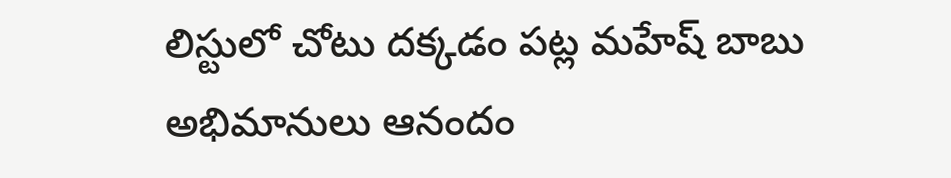లిస్టులో చోటు దక్కడం పట్ల మహేష్ బాబు అభిమానులు ఆనందం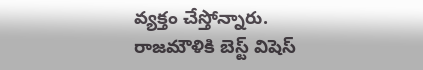వ్యక్తం చేస్తోన్నారు. రాజమౌళికి బెస్ట్ విషెస్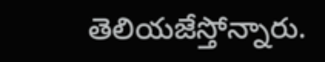తెలియజేస్తోన్నారు.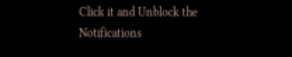Click it and Unblock the Notifications